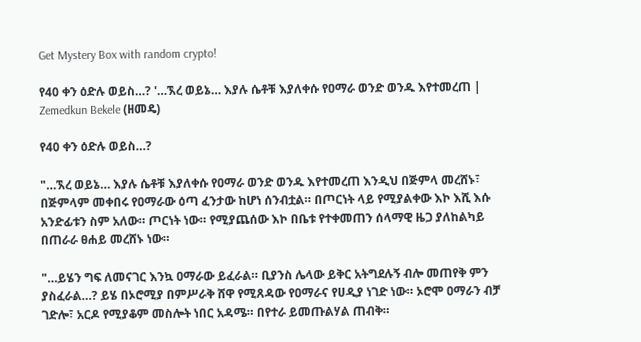Get Mystery Box with random crypto!

የ40 ቀን ዕድሉ ወይስ…? '…ኧረ ወይኔ… እያሉ ሴቶቹ እያለቀሱ የዐማራ ወንድ ወንዱ እየተመረጠ | Zemedkun Bekele (ዘመዴ)

የ40 ቀን ዕድሉ ወይስ…?

"…ኧረ ወይኔ… እያሉ ሴቶቹ እያለቀሱ የዐማራ ወንድ ወንዱ እየተመረጠ እንዲህ በጅምላ መረሸኑ፣ በጅምላም መቀበሩ የዐማራው ዕጣ ፈንታው ከሆነ ሰንብቷል። በጦርነት ላይ የሚያልቀው እኮ እሺ እሱ አንድፊቱን ስም አለው። ጦርነት ነው። የሚያጨሰው እኮ በቤቱ የተቀመጠን ሰላማዊ ዜጋ ያለከልካይ በጠራራ ፀሐይ መረሸኑ ነው።

"…ይሄን ግፍ ለመናገር እንኳ ዐማራው ይፈራል። ቢያንስ ሌላው ይቅር አትግደሉኝ ብሎ መጠየቅ ምን ያስፈራል…? ይሄ በኦሮሚያ በምሥራቅ ሸዋ የሚጸዳው የዐማራና የሀዲያ ነገድ ነው። ኦሮሞ ዐማራን ብቻ ገድሎ፣ አርዶ የሚያቆም መስሎት ነበር አዳሜ። በየተራ ይመጡልሃል ጠብቅ።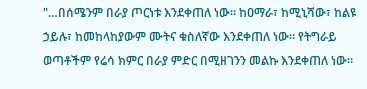"…በሰሜንም በራያ ጦርነቱ እንደቀጠለ ነው። ከዐማራ፣ ከሚኒሻው፣ ከልዩ ኃይሉ፣ ከመከላከያውም ሙትና ቁስለኛው እንደቀጠለ ነው። የትግራይ ወጣቶችም የሬሳ ክምር በራያ ምድር በሚዘገንን መልኩ እንደቀጠለ ነው።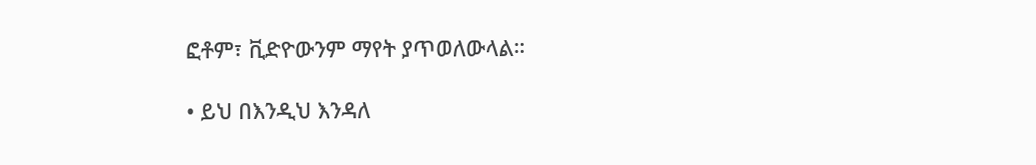ፎቶም፣ ቪድዮውንም ማየት ያጥወለውላል።

• ይህ በእንዲህ እንዳለ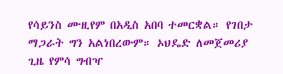የሳይንስ ሙዚየም በአዲስ አበባ ተመርቋል። የገበታ ማጋራት ግን አልነበረውም። ኦህዴድ ለመጀመሪያ ጊዜ የምሳ ግብዣ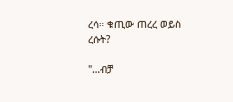ረሳ። ቁጢው ጠረረ ወይስ ረሱት?

"…ብቻ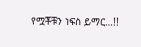የሟቾቹን ነፍስ ይማር…!!